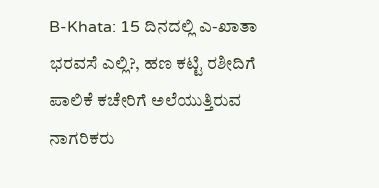B-Khata: 15 ದಿನದಲ್ಲಿ ಎ-ಖಾತಾ ಭರವಸೆ ಎಲ್ಲಿ?, ಹಣ ಕಟ್ಟಿ ರಶೀದಿಗೆ ಪಾಲಿಕೆ ಕಚೇರಿಗೆ ಅಲೆಯುತ್ತಿರುವ ನಾಗರಿಕರು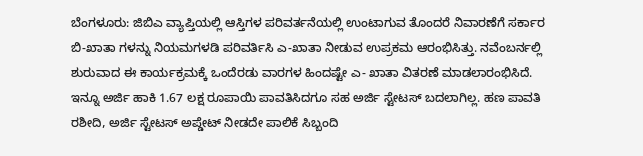ಬೆಂಗಳೂರು: ಜಿಬಿಎ ವ್ಯಾಪ್ತಿಯಲ್ಲಿ ಆಸ್ತಿಗಳ ಪರಿವರ್ತನೆಯಲ್ಲಿ ಉಂಟಾಗುವ ತೊಂದರೆ ನಿವಾರಣೆಗೆ ಸರ್ಕಾರ ಬಿ-ಖಾತಾ ಗಳನ್ನು ನಿಯಮಗಳಡಿ ಪರಿವರ್ತಿಸಿ ಎ-ಖಾತಾ ನೀಡುವ ಉಪ್ರಕಮ ಆರಂಭಿಸಿತ್ತು. ನವೆಂಬರ್ನಲ್ಲಿ ಶುರುವಾದ ಈ ಕಾರ್ಯಕ್ರಮಕ್ಕೆ ಒಂದೆರಡು ವಾರಗಳ ಹಿಂದಷ್ಟೇ ಎ- ಖಾತಾ ವಿತರಣೆ ಮಾಡಲಾರಂಭಿಸಿದೆ. ಇನ್ನೂ ಅರ್ಜಿ ಹಾಕಿ 1.67 ಲಕ್ಷ ರೂಪಾಯಿ ಪಾವತಿಸಿದಗೂ ಸಹ ಅರ್ಜಿ ಸ್ಟೇಟಸ್ ಬದಲಾಗಿಲ್ಲ. ಹಣ ಪಾವತಿ ರಶೀದಿ, ಅರ್ಜಿ ಸ್ಟೇಟಸ್ ಅಪ್ಡೇಟ್ ನೀಡದೇ ಪಾಲಿಕೆ ಸಿಬ್ಬಂದಿ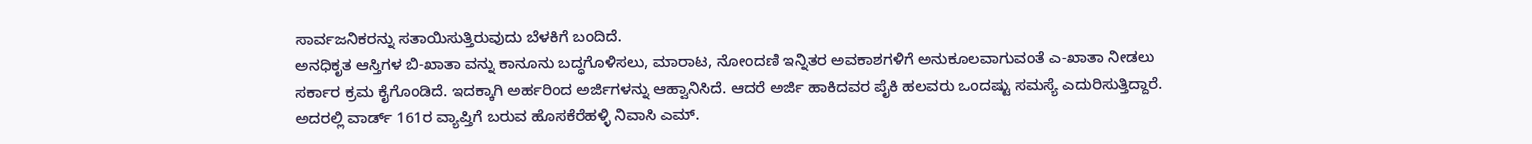ಸಾರ್ವಜನಿಕರನ್ನು ಸತಾಯಿಸುತ್ತಿರುವುದು ಬೆಳಕಿಗೆ ಬಂದಿದೆ.
ಅನಧಿಕೃತ ಆಸ್ತಿಗಳ ಬಿ-ಖಾತಾ ವನ್ನು ಕಾನೂನು ಬದ್ಧಗೊಳಿಸಲು, ಮಾರಾಟ, ನೋಂದಣಿ ಇನ್ನಿತರ ಅವಕಾಶಗಳಿಗೆ ಅನುಕೂಲವಾಗುವಂತೆ ಎ-ಖಾತಾ ನೀಡಲು ಸರ್ಕಾರ ಕ್ರಮ ಕೈಗೊಂಡಿದೆ. ಇದಕ್ಕಾಗಿ ಅರ್ಹರಿಂದ ಅರ್ಜಿಗಳನ್ನು ಆಹ್ವಾನಿಸಿದೆ. ಆದರೆ ಅರ್ಜಿ ಹಾಕಿದವರ ಪೈಕಿ ಹಲವರು ಒಂದಷ್ಟು ಸಮಸ್ಯೆ ಎದುರಿಸುತ್ತಿದ್ದಾರೆ. ಅದರಲ್ಲಿ ವಾರ್ಡ್ 161ರ ವ್ಯಾಪ್ತಿಗೆ ಬರುವ ಹೊಸಕೆರೆಹಳ್ಳಿ ನಿವಾಸಿ ಎಮ್.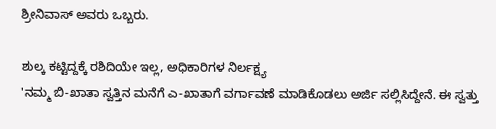ಶ್ರೀನಿವಾಸ್ ಅವರು ಒಬ್ಬರು.

ಶುಲ್ಕ ಕಟ್ಟಿದ್ದಕ್ಕೆ ರಶಿದಿಯೇ ಇಲ್ಲ, ಅಧಿಕಾರಿಗಳ ನಿರ್ಲಕ್ಷ್ಯ
'ನಮ್ಮ ಬಿ-ಖಾತಾ ಸ್ವತ್ತಿನ ಮನೆಗೆ ಎ-ಖಾತಾಗೆ ವರ್ಗಾವಣೆ ಮಾಡಿಕೊಡಲು ಅರ್ಜಿ ಸಲ್ಲಿಸಿದ್ದೇನೆ. ಈ ಸ್ವತ್ತು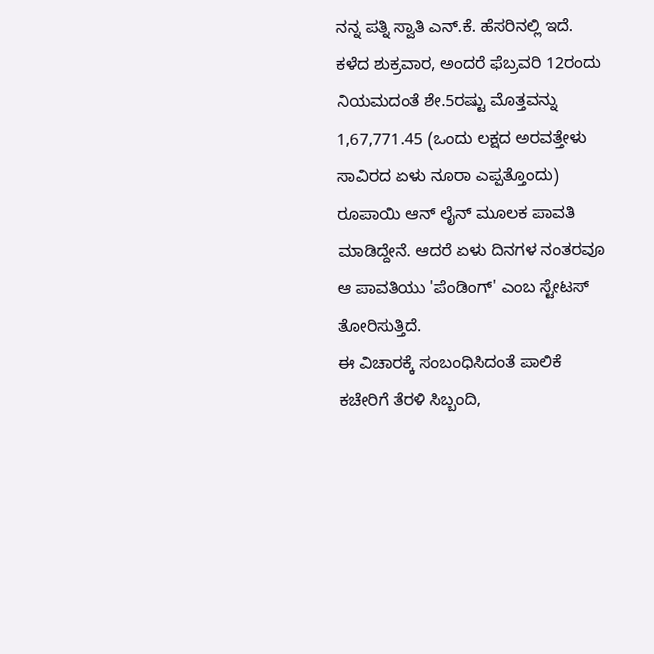ನನ್ನ ಪತ್ನಿ ಸ್ವಾತಿ ಎನ್.ಕೆ. ಹೆಸರಿನಲ್ಲಿ ಇದೆ. ಕಳೆದ ಶುಕ್ರವಾರ, ಅಂದರೆ ಫೆಬ್ರವರಿ 12ರಂದು ನಿಯಮದಂತೆ ಶೇ.5ರಷ್ಟು ಮೊತ್ತವನ್ನು 1,67,771.45 (ಒಂದು ಲಕ್ಷದ ಅರವತ್ತೇಳು ಸಾವಿರದ ಏಳು ನೂರಾ ಎಪ್ಪತ್ತೊಂದು) ರೂಪಾಯಿ ಆನ್ ಲೈನ್ ಮೂಲಕ ಪಾವತಿ ಮಾಡಿದ್ದೇನೆ. ಆದರೆ ಏಳು ದಿನಗಳ ನಂತರವೂ ಆ ಪಾವತಿಯು 'ಪೆಂಡಿಂಗ್' ಎಂಬ ಸ್ಟೇಟಸ್ ತೋರಿಸುತ್ತಿದೆ.
ಈ ವಿಚಾರಕ್ಕೆ ಸಂಬಂಧಿಸಿದಂತೆ ಪಾಲಿಕೆ ಕಚೇರಿಗೆ ತೆರಳಿ ಸಿಬ್ಬಂದಿ,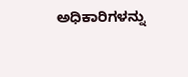ಅಧಿಕಾರಿಗಳನ್ನು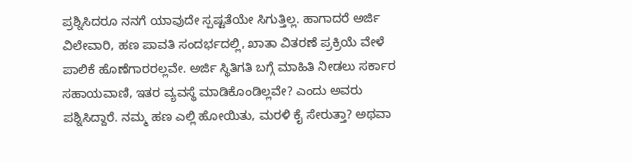ಪ್ರಶ್ನಿಸಿದರೂ ನನಗೆ ಯಾವುದೇ ಸ್ಪಷ್ಟತೆಯೇ ಸಿಗುತ್ತಿಲ್ಲ. ಹಾಗಾದರೆ ಅರ್ಜಿ ವಿಲೇವಾರಿ, ಹಣ ಪಾವತಿ ಸಂದರ್ಭದಲ್ಲಿ, ಖಾತಾ ವಿತರಣೆ ಪ್ರಕ್ರಿಯೆ ವೇಳೆ ಪಾಲಿಕೆ ಹೊಣೆಗಾರರಲ್ಲವೇ. ಅರ್ಜಿ ಸ್ಥಿತಿಗತಿ ಬಗ್ಗೆ ಮಾಹಿತಿ ನೀಡಲು ಸರ್ಕಾರ ಸಹಾಯವಾಣಿ, ಇತರ ವ್ಯವಸ್ಥೆ ಮಾಡಿಕೊಂಡಿಲ್ಲವೇ? ಎಂದು ಅವರು ಪಶ್ನಿಸಿದ್ದಾರೆ. ನಮ್ಮ ಹಣ ಎಲ್ಲಿ ಹೋಯಿತು, ಮರಳಿ ಕೈ ಸೇರುತ್ತಾ? ಅಥವಾ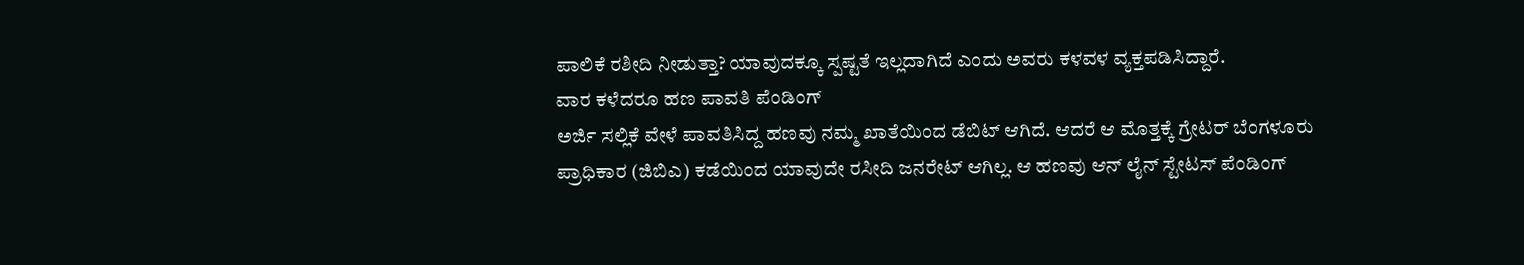ಪಾಲಿಕೆ ರಶೀದಿ ನೀಡುತ್ತಾ? ಯಾವುದಕ್ಕೂ ಸ್ಪಷ್ಟತೆ ಇಲ್ಲದಾಗಿದೆ ಎಂದು ಅವರು ಕಳವಳ ವ್ಯಕ್ತಪಡಿಸಿದ್ದಾರೆ.
ವಾರ ಕಳೆದರೂ ಹಣ ಪಾವತಿ ಪೆಂಡಿಂಗ್
ಅರ್ಜಿ ಸಲ್ಲಿಕೆ ವೇಳೆ ಪಾವತಿಸಿದ್ದ ಹಣವು ನಮ್ಮ ಖಾತೆಯಿಂದ ಡೆಬಿಟ್ ಆಗಿದೆ. ಆದರೆ ಆ ಮೊತ್ತಕ್ಕೆ ಗ್ರೇಟರ್ ಬೆಂಗಳೂರು ಪ್ರಾಧಿಕಾರ (ಜಿಬಿಎ) ಕಡೆಯಿಂದ ಯಾವುದೇ ರಸೀದಿ ಜನರೇಟ್ ಆಗಿಲ್ಲ. ಆ ಹಣವು ಆನ್ ಲೈನ್ ಸ್ಟೇಟಸ್ ಪೆಂಡಿಂಗ್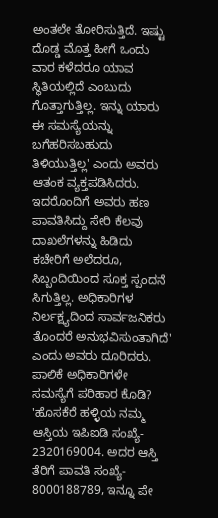ಅಂತಲೇ ತೋರಿಸುತ್ತಿದೆ. ಇಷ್ಟು ದೊಡ್ಡ ಮೊತ್ತ ಹೀಗೆ ಒಂದು ವಾರ ಕಳೆದರೂ ಯಾವ ಸ್ಥಿತಿಯಲ್ಲಿದೆ ಎಂಬುದು ಗೊತ್ತಾಗುತ್ತಿಲ್ಲ. ಇನ್ನು ಯಾರು ಈ ಸಮಸ್ಯೆಯನ್ನು ಬಗೆಹರಿಸಬಹುದು ತಿಳಿಯುತ್ತಿಲ್ಲ' ಎಂದು ಅವರು ಆತಂಕ ವ್ಯಕ್ತಪಡಿಸಿದರು. ಇದರೊಂದಿಗೆ ಅವರು ಹಣ ಪಾವತಿಸಿದ್ದು ಸೇರಿ ಕೆಲವು ದಾಖಲೆಗಳನ್ನು ಹಿಡಿದು ಕಚೇರಿಗೆ ಅಲೆದರೂ, ಸಿಬ್ಬಂದಿಯಿಂದ ಸೂಕ್ತ ಸ್ಪಂದನೆ ಸಿಗುತ್ತಿಲ್ಲ. ಅಧಿಕಾರಿಗಳ ನಿರ್ಲಕ್ಷ್ಯದಿಂದ ಸಾರ್ವಜನಿಕರು ತೊಂದರೆ ಅನುಭವಿಸುಂತಾಗಿದೆ' ಎಂದು ಅವರು ದೂರಿದರು.
ಪಾಲಿಕೆ ಅಧಿಕಾರಿಗಳೇ ಸಮಸ್ಯೆಗೆ ಪರಿಹಾರ ಕೊಡಿ?
'ಹೊಸಕೆರೆ ಹಳ್ಳಿಯ ನಮ್ಮ ಆಸ್ತಿಯ ಇಪಿಐಡಿ ಸಂಖ್ಯೆ- 2320169004. ಅದರ ಆಸ್ತಿ ತೆರಿಗೆ ಪಾವತಿ ಸಂಖ್ಯೆ- 8000188789, ಇನ್ನೂ ಪೇ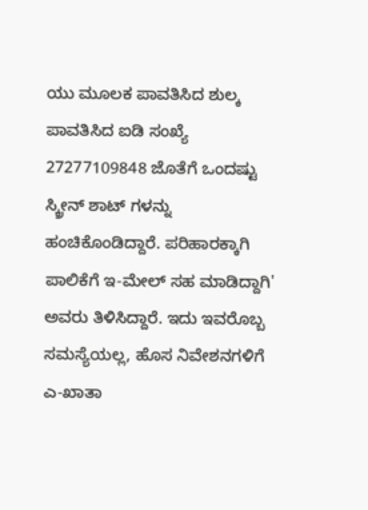ಯು ಮೂಲಕ ಪಾವತಿಸಿದ ಶುಲ್ಕ ಪಾವತಿಸಿದ ಐಡಿ ಸಂಖ್ಯೆ 27277109848 ಜೊತೆಗೆ ಒಂದಷ್ಟು ಸ್ಕ್ರೀನ್ ಶಾಟ್ ಗಳನ್ನು ಹಂಚಿಕೊಂಡಿದ್ದಾರೆ. ಪರಿಹಾರಕ್ಕಾಗಿ ಪಾಲಿಕೆಗೆ ಇ-ಮೇಲ್ ಸಹ ಮಾಡಿದ್ದಾಗಿ' ಅವರು ತಿಳಿಸಿದ್ದಾರೆ. ಇದು ಇವರೊಬ್ಬ ಸಮಸ್ಯೆಯಲ್ಲ, ಹೊಸ ನಿವೇಶನಗಳಿಗೆ ಎ-ಖಾತಾ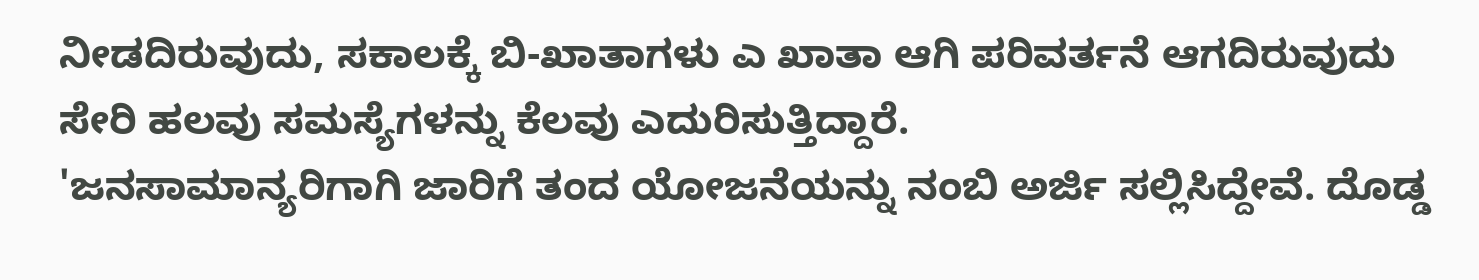ನೀಡದಿರುವುದು, ಸಕಾಲಕ್ಕೆ ಬಿ-ಖಾತಾಗಳು ಎ ಖಾತಾ ಆಗಿ ಪರಿವರ್ತನೆ ಆಗದಿರುವುದು ಸೇರಿ ಹಲವು ಸಮಸ್ಯೆಗಳನ್ನು ಕೆಲವು ಎದುರಿಸುತ್ತಿದ್ದಾರೆ.
'ಜನಸಾಮಾನ್ಯರಿಗಾಗಿ ಜಾರಿಗೆ ತಂದ ಯೋಜನೆಯನ್ನು ನಂಬಿ ಅರ್ಜಿ ಸಲ್ಲಿಸಿದ್ದೇವೆ. ದೊಡ್ಡ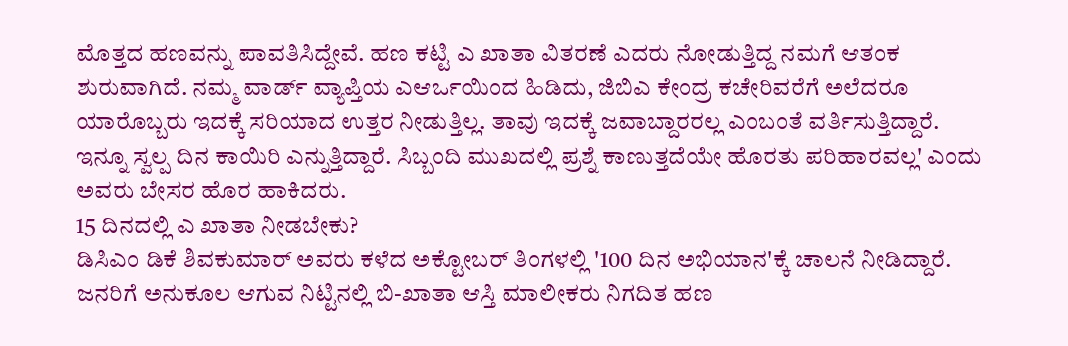ಮೊತ್ತದ ಹಣವನ್ನು ಪಾವತಿಸಿದ್ದೇವೆ. ಹಣ ಕಟ್ಟಿ ಎ ಖಾತಾ ವಿತರಣೆ ಎದರು ನೋಡುತ್ತಿದ್ದ ನಮಗೆ ಆತಂಕ ಶುರುವಾಗಿದೆ. ನಮ್ಮ ವಾರ್ಡ್ ವ್ಯಾಪ್ತಿಯ ಎಆರ್ಒಯಿಂದ ಹಿಡಿದು, ಜಿಬಿಎ ಕೇಂದ್ರ ಕಚೇರಿವರೆಗೆ ಅಲೆದರೂ ಯಾರೊಬ್ಬರು ಇದಕ್ಕೆ ಸರಿಯಾದ ಉತ್ತರ ನೀಡುತ್ತಿಲ್ಲ. ತಾವು ಇದಕ್ಕೆ ಜವಾಬ್ದಾರರಲ್ಲ ಎಂಬಂತೆ ವರ್ತಿಸುತ್ತಿದ್ದಾರೆ. ಇನ್ನೂ ಸ್ವಲ್ಪ ದಿನ ಕಾಯಿರಿ ಎನ್ನುತ್ತಿದ್ದಾರೆ. ಸಿಬ್ಬಂದಿ ಮುಖದಲ್ಲಿ ಪ್ರಶ್ನೆ ಕಾಣುತ್ತದೆಯೇ ಹೊರತು ಪರಿಹಾರವಲ್ಲ' ಎಂದು ಅವರು ಬೇಸರ ಹೊರ ಹಾಕಿದರು.
15 ದಿನದಲ್ಲಿ ಎ ಖಾತಾ ನೀಡಬೇಕು?
ಡಿಸಿಎಂ ಡಿಕೆ ಶಿವಕುಮಾರ್ ಅವರು ಕಳೆದ ಅಕ್ಟೋಬರ್ ತಿಂಗಳಲ್ಲಿ '100 ದಿನ ಅಭಿಯಾನ'ಕ್ಕೆ ಚಾಲನೆ ನೀಡಿದ್ದಾರೆ. ಜನರಿಗೆ ಅನುಕೂಲ ಆಗುವ ನಿಟ್ಟಿನಲ್ಲಿ ಬಿ-ಖಾತಾ ಆಸ್ತಿ ಮಾಲೀಕರು ನಿಗದಿತ ಹಣ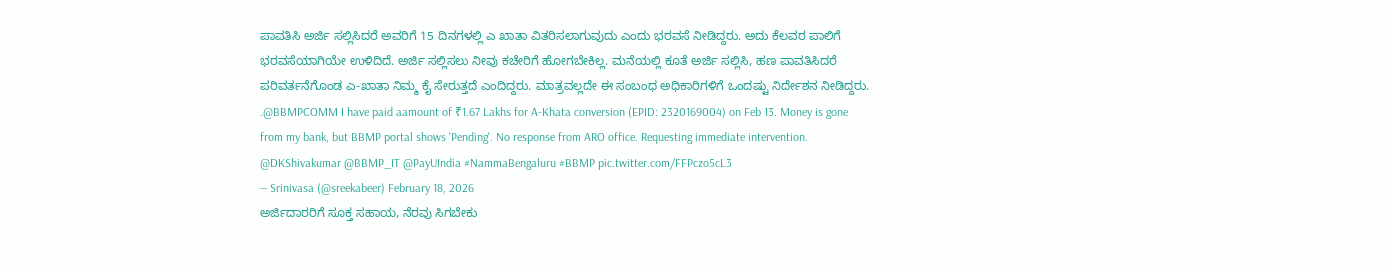ಪಾವತಿಸಿ ಅರ್ಜಿ ಸಲ್ಲಿಸಿದರೆ ಅವರಿಗೆ 15 ದಿನಗಳಲ್ಲಿ ಎ ಖಾತಾ ವಿತರಿಸಲಾಗುವುದು ಎಂದು ಭರವಸೆ ನೀಡಿದ್ದರು. ಅದು ಕೆಲವರ ಪಾಲಿಗೆ ಭರವಸೆಯಾಗಿಯೇ ಉಳಿದಿದೆ. ಅರ್ಜಿ ಸಲ್ಲಿಸಲು ನೀವು ಕಚೇರಿಗೆ ಹೋಗಬೇಕಿಲ್ಲ. ಮನೆಯಲ್ಲಿ ಕೂತೆ ಅರ್ಜಿ ಸಲ್ಲಿಸಿ, ಹಣ ಪಾವತಿಸಿದರೆ ಪರಿವರ್ತನೆಗೊಂಡ ಎ-ಖಾತಾ ನಿಮ್ಮ ಕೈ ಸೇರುತ್ತದೆ ಎಂದಿದ್ದರು. ಮಾತ್ರವಲ್ಲದೇ ಈ ಸಂಬಂಧ ಅಧಿಕಾರಿಗಳಿಗೆ ಒಂದಷ್ಟು ನಿರ್ದೇಶನ ನೀಡಿದ್ದರು.
.@BBMPCOMM I have paid aamount of ₹1.67 Lakhs for A-Khata conversion (EPID: 2320169004) on Feb 13. Money is gone from my bank, but BBMP portal shows 'Pending'. No response from ARO office. Requesting immediate intervention. @DKShivakumar @BBMP_IT @PayUIndia #NammaBengaluru #BBMP pic.twitter.com/FFPczo5cL3
— Srinivasa (@sreekabeer) February 18, 2026
ಅರ್ಜಿದಾರರಿಗೆ ಸೂಕ್ತ ಸಹಾಯ, ನೆರವು ಸಿಗಬೇಕು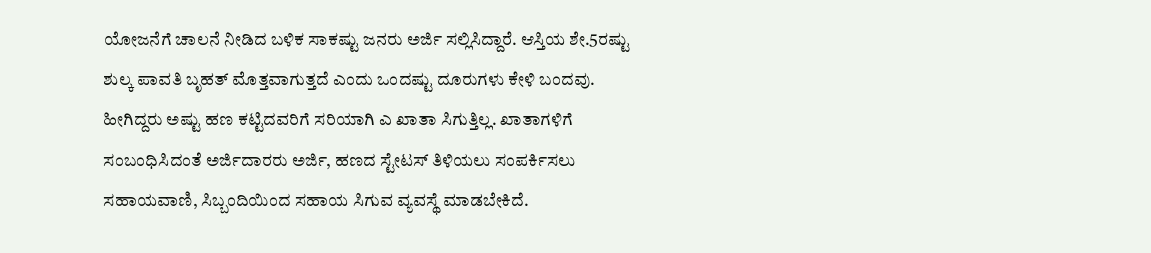ಯೋಜನೆಗೆ ಚಾಲನೆ ನೀಡಿದ ಬಳಿಕ ಸಾಕಷ್ಟು ಜನರು ಅರ್ಜಿ ಸಲ್ಲಿಸಿದ್ದಾರೆ. ಆಸ್ತಿಯ ಶೇ.5ರಷ್ಟು ಶುಲ್ಕ ಪಾವತಿ ಬೃಹತ್ ಮೊತ್ತವಾಗುತ್ತದೆ ಎಂದು ಒಂದಷ್ಟು ದೂರುಗಳು ಕೇಳಿ ಬಂದವು. ಹೀಗಿದ್ದರು ಅಷ್ಟು ಹಣ ಕಟ್ಟಿದವರಿಗೆ ಸರಿಯಾಗಿ ಎ ಖಾತಾ ಸಿಗುತ್ತಿಲ್ಲ. ಖಾತಾಗಳಿಗೆ ಸಂಬಂಧಿಸಿದಂತೆ ಅರ್ಜಿದಾರರು ಅರ್ಜಿ, ಹಣದ ಸ್ಟೇಟಸ್ ತಿಳಿಯಲು ಸಂಪರ್ಕಿಸಲು ಸಹಾಯವಾಣಿ, ಸಿಬ್ಬಂದಿಯಿಂದ ಸಹಾಯ ಸಿಗುವ ವ್ಯವಸ್ಥೆ ಮಾಡಬೇಕಿದೆ.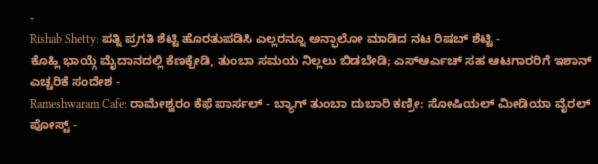-
Rishab Shetty: ಪತ್ನಿ ಪ್ರಗತಿ ಶೆಟ್ಟಿ ಹೊರತುಪಡಿಸಿ ಎಲ್ಲರನ್ನೂ ಅನ್ಫಾಲೋ ಮಾಡಿದ ನಟ ರಿಷಬ್ ಶೆಟ್ಟಿ -
ಕೊಹ್ಲಿ ಭಾಯ್ಗೆ ಮೈದಾನದಲ್ಲಿ ಕೆಣಕ್ಬೇಡಿ, ತುಂಬಾ ಸಮಯ ನಿಲ್ಲಲು ಬಿಡಬೇಡಿ; ಎಸ್ಆರ್ಎಚ್ ಸಹ ಆಟಗಾರರಿಗೆ ಇಶಾನ್ ಎಚ್ಚರಿಕೆ ಸಂದೇಶ -
Rameshwaram Cafe: ರಾಮೇಶ್ವರಂ ಕೆಫೆ ಪಾರ್ಸಲ್ - ಬ್ಯಾಗ್ ತುಂಬಾ ದುಬಾರಿ ಕಣ್ರೀ: ಸೋಷಿಯಲ್ ಮೀಡಿಯಾ ವೈರಲ್ ಪೋಸ್ಟ್ -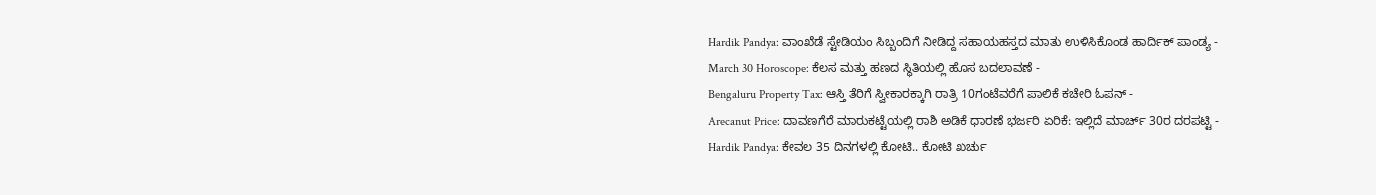Hardik Pandya: ವಾಂಖೆಡೆ ಸ್ಟೇಡಿಯಂ ಸಿಬ್ಬಂದಿಗೆ ನೀಡಿದ್ದ ಸಹಾಯಹಸ್ತದ ಮಾತು ಉಳಿಸಿಕೊಂಡ ಹಾರ್ದಿಕ್ ಪಾಂಡ್ಯ -
March 30 Horoscope: ಕೆಲಸ ಮತ್ತು ಹಣದ ಸ್ಥಿತಿಯಲ್ಲಿ ಹೊಸ ಬದಲಾವಣೆ -
Bengaluru Property Tax: ಆಸ್ತಿ ತೆರಿಗೆ ಸ್ವೀಕಾರಕ್ಕಾಗಿ ರಾತ್ರಿ 10ಗಂಟೆವರೆಗೆ ಪಾಲಿಕೆ ಕಚೇರಿ ಓಪನ್ -
Arecanut Price: ದಾವಣಗೆರೆ ಮಾರುಕಟ್ಟೆಯಲ್ಲಿ ರಾಶಿ ಅಡಿಕೆ ಧಾರಣೆ ಭರ್ಜರಿ ಏರಿಕೆ: ಇಲ್ಲಿದೆ ಮಾರ್ಚ್ 30ರ ದರಪಟ್ಟಿ -
Hardik Pandya: ಕೇವಲ 35 ದಿನಗಳಲ್ಲಿ ಕೋಟಿ.. ಕೋಟಿ ಖರ್ಚು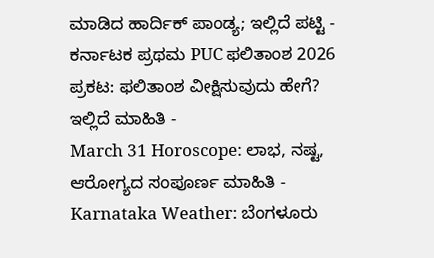ಮಾಡಿದ ಹಾರ್ದಿಕ್ ಪಾಂಡ್ಯ; ಇಲ್ಲಿದೆ ಪಟ್ಟಿ -
ಕರ್ನಾಟಕ ಪ್ರಥಮ PUC ಫಲಿತಾಂಶ 2026 ಪ್ರಕಟ: ಫಲಿತಾಂಶ ವೀಕ್ಷಿಸುವುದು ಹೇಗೆ? ಇಲ್ಲಿದೆ ಮಾಹಿತಿ -
March 31 Horoscope: ಲಾಭ, ನಷ್ಟ, ಆರೋಗ್ಯದ ಸಂಪೂರ್ಣ ಮಾಹಿತಿ -
Karnataka Weather: ಬೆಂಗಳೂರು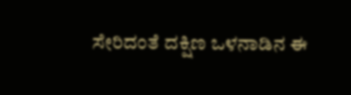ಸೇರಿದಂತೆ ದಕ್ಷಿಣ ಒಳನಾಡಿನ ಈ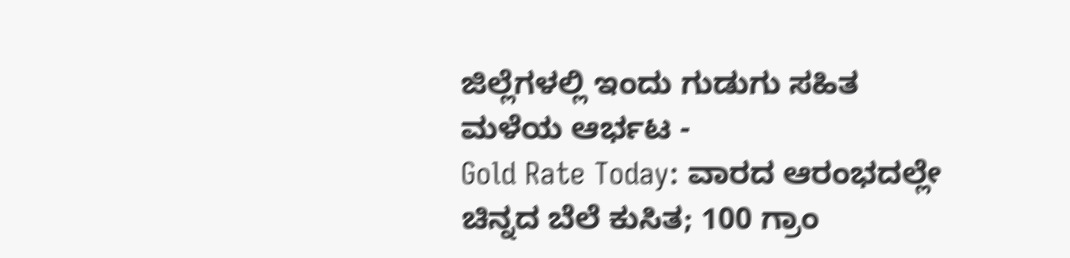ಜಿಲ್ಲೆಗಳಲ್ಲಿ ಇಂದು ಗುಡುಗು ಸಹಿತ ಮಳೆಯ ಆರ್ಭಟ -
Gold Rate Today: ವಾರದ ಆರಂಭದಲ್ಲೇ ಚಿನ್ನದ ಬೆಲೆ ಕುಸಿತ; 100 ಗ್ರಾಂ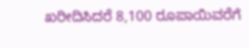ಖರೀದಿಸಿದರೆ 8,100 ರೂಪಾಯಿವರೆಗೆ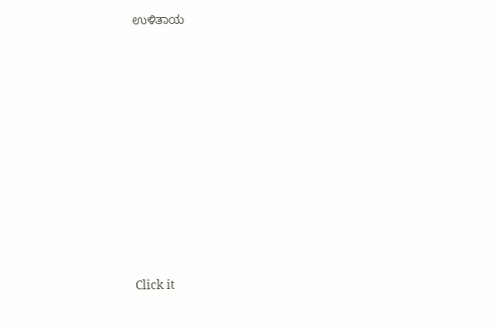ಉಳಿತಾಯ












Click it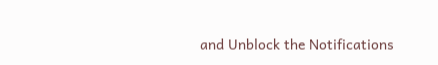and Unblock the Notifications